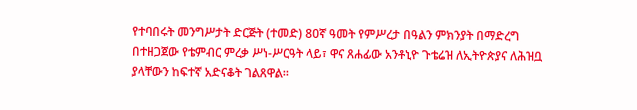የተባበሩት መንግሥታት ድርጅት (ተመድ) 80ኛ ዓመት የምሥረታ በዓልን ምክንያት በማድረግ በተዘጋጀው የቴምብር ምረቃ ሥነ-ሥርዓት ላይ፣ ዋና ጸሐፊው አንቶኒዮ ጉቴሬዝ ለኢትዮጵያና ለሕዝቧ ያላቸውን ከፍተኛ አድናቆት ገልጸዋል።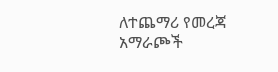ለተጨማሪ የመረጃ አማራጮች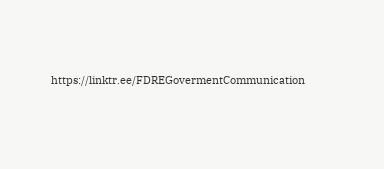https://linktr.ee/FDREGovermentCommunication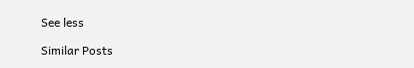See less

Similar Posts